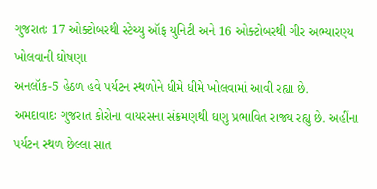ગુજરાતઃ 17 ઓક્ટોબરથી સ્ટેચ્યુ ઑફ યુનિટી અને 16 ઓક્ટોબરથી ગીર અભ્યારણ્ય ખોલવાની ઘોષણા
અનલૉક-5 હેઠળ હવે પર્યટન સ્થળોને ધીમે ધીમે ખોલવામાં આવી રહ્યા છે.
અમદાવાદઃ ગુજરાત કોરોના વાયરસના સંક્રમણથી ઘણુ પ્રભાવિત રાજ્ય રહ્યુ છે. અહીંના પર્યટન સ્થળ છેલ્લા સાત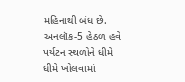મહિનાથી બંધ છે. અનલૉક-5 હેઠળ હવે પર્યટન સ્થળોને ધીમે ધીમે ખોલવામાં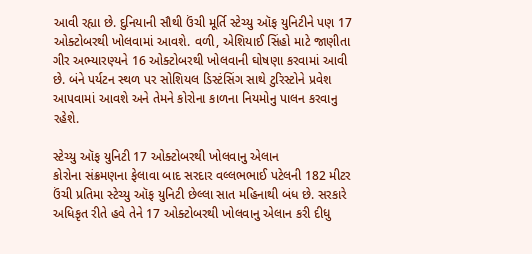આવી રહ્યા છે. દુનિયાની સૌથી ઉંચી મૂર્તિ સ્ટેચ્યુ ઑફ યુનિટીને પણ 17 ઓક્ટોબરથી ખોલવામાં આવશે. વળી, એશિયાઈ સિંહો માટે જાણીતા ગીર અભ્યારણ્યને 16 ઓક્ટોબરથી ખોલવાની ઘોષણા કરવામાં આવી છે. બંને પર્યટન સ્થળ પર સોશિયલ ડિસ્ટંસિંગ સાથે ટુરિસ્ટોને પ્રવેશ આપવામાં આવશે અને તેમને કોરોના કાળના નિયમોનુ પાલન કરવાનુ રહેશે.

સ્ટેચ્યુ ઑફ યુનિટી 17 ઓક્ટોબરથી ખોલવાનુ એલાન
કોરોના સંક્રમણના ફેલાવા બાદ સરદાર વલ્લભભાઈ પટેલની 182 મીટર ઉંચી પ્રતિમા સ્ટેચ્યુ ઑફ યુનિટી છેલ્લા સાત મહિનાથી બંધ છે. સરકારે અધિકૃત રીતે હવે તેને 17 ઓક્ટોબરથી ખોલવાનુ એલાન કરી દીધુ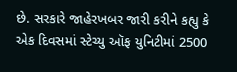છે. સરકારે જાહેરખબર જારી કરીને કહ્યુ કે એક દિવસમાં સ્ટેચ્યુ ઑફ યુનિટીમાં 2500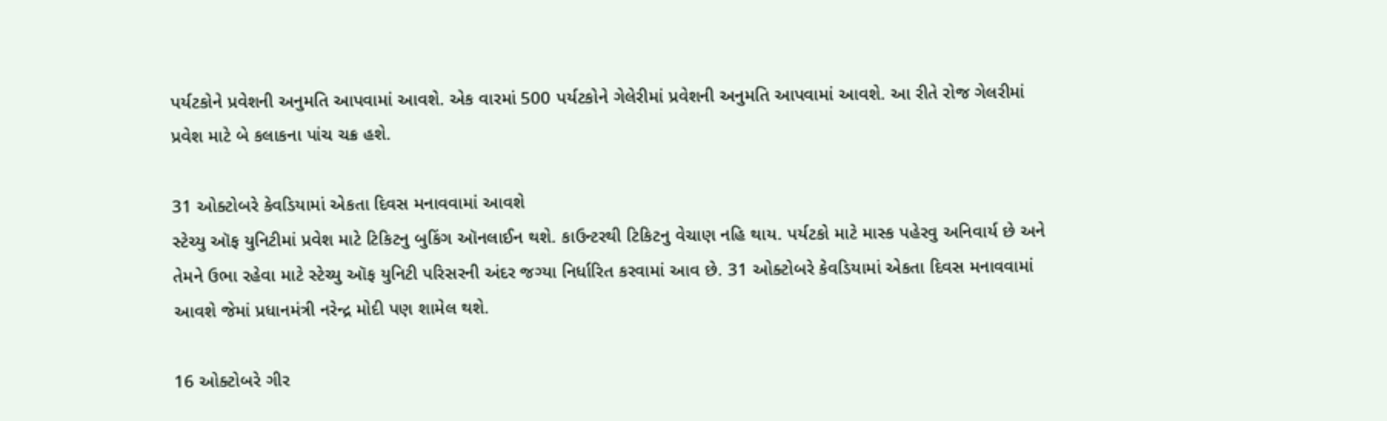પર્યટકોને પ્રવેશની અનુમતિ આપવામાં આવશે. એક વારમાં 500 પર્યટકોને ગેલેરીમાં પ્રવેશની અનુમતિ આપવામાં આવશે. આ રીતે રોજ ગેલરીમાં પ્રવેશ માટે બે કલાકના પાંચ ચક્ર હશે.

31 ઓક્ટોબરે કેવડિયામાં એકતા દિવસ મનાવવામાં આવશે
સ્ટેચ્યુ ઑફ યુનિટીમાં પ્રવેશ માટે ટિકિટનુ બુકિંગ ઑનલાઈન થશે. કાઉન્ટરથી ટિકિટનુ વેચાણ નહિ થાય. પર્યટકો માટે માસ્ક પહેરવુ અનિવાર્ય છે અને તેમને ઉભા રહેવા માટે સ્ટેચ્યુ ઑફ યુનિટી પરિસરની અંદર જગ્યા નિર્ધારિત કરવામાં આવ છે. 31 ઓક્ટોબરે કેવડિયામાં એકતા દિવસ મનાવવામાં આવશે જેમાં પ્રધાનમંત્રી નરેન્દ્ર મોદી પણ શામેલ થશે.

16 ઓક્ટોબરે ગીર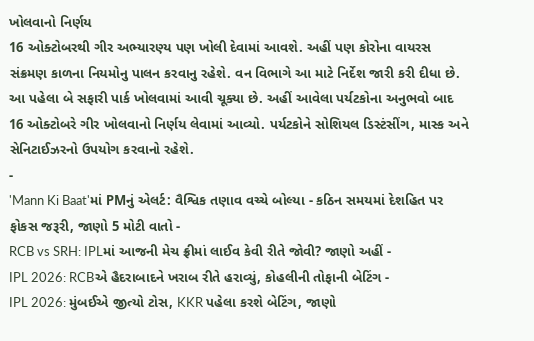ખોલવાનો નિર્ણય
16 ઓક્ટોબરથી ગીર અભ્યારણ્ય પણ ખોલી દેવામાં આવશે. અહીં પણ કોરોના વાયરસ સંક્રમણ કાળના નિયમોનુ પાલન કરવાનુ રહેશે. વન વિભાગે આ માટે નિર્દેશ જારી કરી દીધા છે. આ પહેલા બે સફારી પાર્ક ખોલવામાં આવી ચૂક્યા છે. અહીં આવેલા પર્યટકોના અનુભવો બાદ 16 ઓક્ટોબરે ગીર ખોલવાનો નિર્ણય લેવામાં આવ્યો. પર્યટકોને સોશિયલ ડિસ્ટંસીંગ, માસ્ક અને સેનિટાઈઝરનો ઉપયોગ કરવાનો રહેશે.
-
'Mann Ki Baat'માં PMનું એલર્ટ: વૈશ્વિક તણાવ વચ્ચે બોલ્યા - કઠિન સમયમાં દેશહિત પર ફોકસ જરૂરી, જાણો 5 મોટી વાતો -
RCB vs SRH: IPLમાં આજની મેચ ફ્રીમાં લાઈવ કેવી રીતે જોવી? જાણો અહીં -
IPL 2026: RCBએ હૈદરાબાદને ખરાબ રીતે હરાવ્યું, કોહલીની તોફાની બેટિંગ -
IPL 2026: મુંબઈએ જીત્યો ટોસ, KKR પહેલા કરશે બેટિંગ, જાણો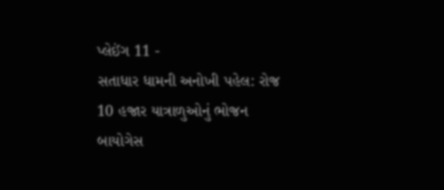પ્લેઈંગ 11 -
સતાધાર ધામની અનોખી પહેલ: રોજ 10 હજાર યાત્રાળુઓનું ભોજન બાયોગેસ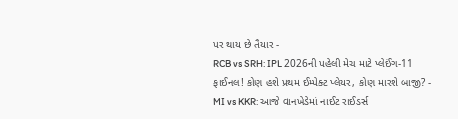પર થાય છે તૈયાર -
RCB vs SRH: IPL 2026ની પહેલી મેચ માટે પ્લેઈંગ-11 ફાઈનલ! કોણ હશે પ્રથમ ઈમ્પેક્ટ પ્લેયર, કોણ મારશે બાજી? -
MI vs KKR: આજે વાનખેડેમાં નાઈટ રાઈડર્સ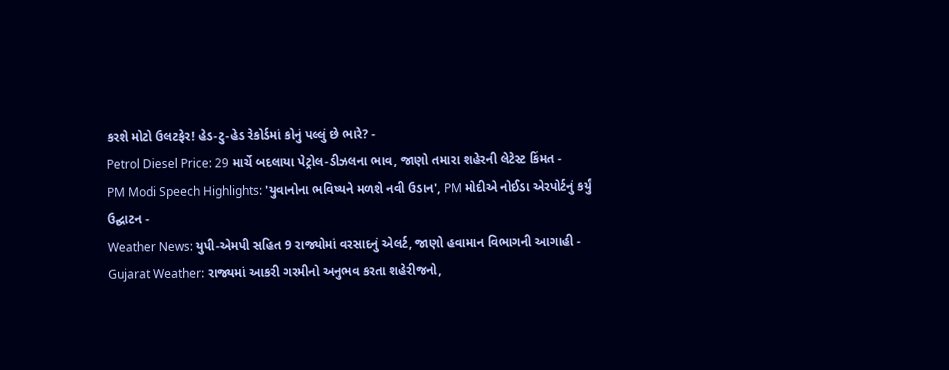કરશે મોટો ઉલટફેર! હેડ-ટુ-હેડ રેકોર્ડમાં કોનું પલ્લું છે ભારે? -
Petrol Diesel Price: 29 માર્ચે બદલાયા પેટ્રોલ-ડીઝલના ભાવ, જાણો તમારા શહેરની લેટેસ્ટ કિંમત -
PM Modi Speech Highlights: 'યુવાનોના ભવિષ્યને મળશે નવી ઉડાન', PM મોદીએ નોઈડા એરપોર્ટનું કર્યું ઉદ્ઘાટન -
Weather News: યુપી-એમપી સહિત 9 રાજ્યોમાં વરસાદનું એલર્ટ, જાણો હવામાન વિભાગની આગાહી -
Gujarat Weather: રાજ્યમાં આકરી ગરમીનો અનુભવ કરતા શહેરીજનો,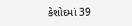કેશોદમાં 39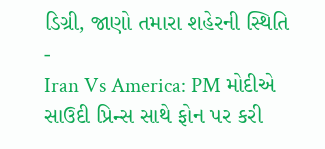ડિગ્રી, જાણો તમારા શહેરની સ્થિતિ -
Iran Vs America: PM મોદીએ સાઉદી પ્રિન્સ સાથે ફોન પર કરી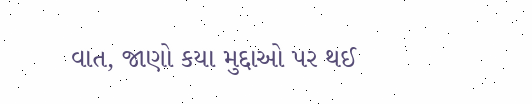વાત, જાણો કયા મુદ્દાઓ પર થઈ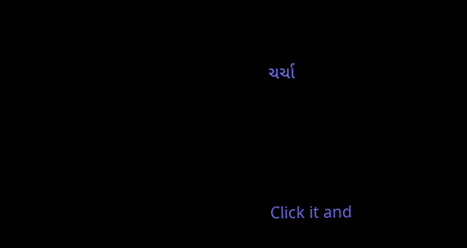ચર્ચા







Click it and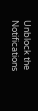Unblock the Notifications